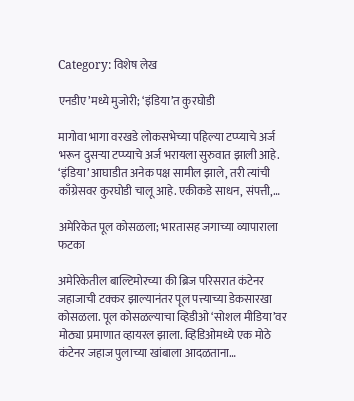Category: विशेष लेख

एनडीए’मध्ये मुजोरी; ‘इंडिया’त कुरघोडी

मागोवा भागा वरखडे लोकसभेच्या पहिल्या टप्प्याचे अर्ज भरून दुसर्‍या टप्प्याचे अर्ज भरायला सुरुवात झाली आहे. ‘इंडिया’ आघाडीत अनेक पक्ष सामील झाले, तरी त्यांची काँग्रेसवर कुरघोडी चालू आहे. एकीकडे साधन, संपत्ती,…

अमेरिकेत पूल कोसळला; भारतासह जगाच्या व्यापाराला फटका

अमेरिकेतील बाल्टिमोरच्या की ब्रिज परिसरात कंटेनर जहाजाची टक्कर झाल्यानंतर पूल पत्त्याच्या डेकसारखा कोसळला. पूल कोसळल्याचा व्हिडीओ ‘सोशल मीडिया’वर मोठ्या प्रमाणात व्हायरल झाला. व्हिडिओमध्ये एक मोठे कंटेनर जहाज पुलाच्या खांबाला आदळताना…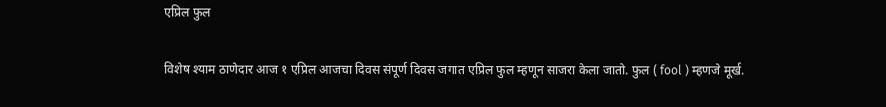एप्रिल फुल

विशेष श्याम ठाणेदार आज १ एप्रिल आजचा दिवस संपूर्ण दिवस जगात एप्रिल फुल म्हणून साजरा केला जातो. फुल ( fool ) म्हणजे मूर्ख.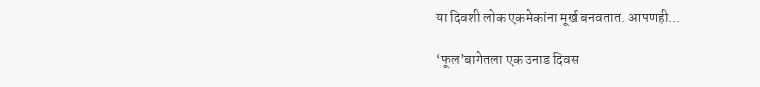या दिवशी लोक एकमेकांना मूर्ख बनवतात. आपणही…

‘फूल’बागेतला एक उनाड दिवस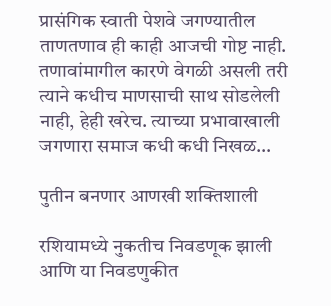प्रासंगिक स्वाती पेशवे जगण्यातील ताणतणाव ही काही आजची गोष्ट नाही. तणावांमागील कारणे वेगळी असली तरी त्याने कधीच माणसाची साथ सोडलेली नाही, हेही खरेच. त्याच्या प्रभावाखाली जगणारा समाज कधी कधी निखळ…

पुतीन बनणार आणखी शक्तिशाली

रशियामध्ये नुकतीच निवडणूक झाली आणि या निवडणुकीत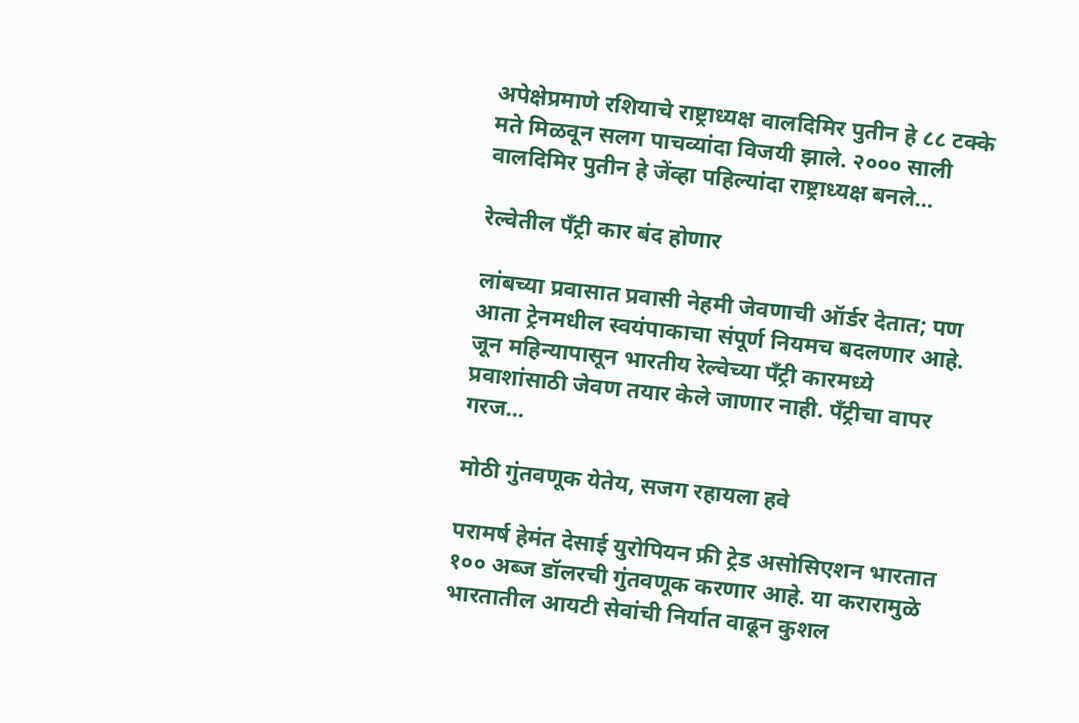अपेक्षेप्रमाणे रशियाचे राष्ट्राध्यक्ष वालदिमिर पुतीन हे ८८ टक्के मते मिळवून सलग पाचव्यांदा विजयी झाले. २००० साली वालदिमिर पुतीन हे जेंव्हा पहिल्यांदा राष्ट्राध्यक्ष बनले…

रेल्वेतील पँट्री कार बंद होणार

लांबच्या प्रवासात प्रवासी नेहमी जेवणाची ऑर्डर देतात; पण आता ट्रेनमधील स्वयंपाकाचा संपूर्ण नियमच बदलणार आहे. जून महिन्यापासून भारतीय रेल्वेच्या पँट्री कारमध्ये प्रवाशांसाठी जेवण तयार केले जाणार नाही. पँट्रीचा वापर गरज…

मोठी गुंतवणूक येतेय, सजग रहायला हवे

परामर्ष हेमंत देसाई युरोपियन फ्री ट्रेड असोसिएशन भारतात १०० अब्ज डॉलरची गुंतवणूक करणार आहे. या करारामुळे भारतातील आयटी सेवांची निर्यात वाढून कुशल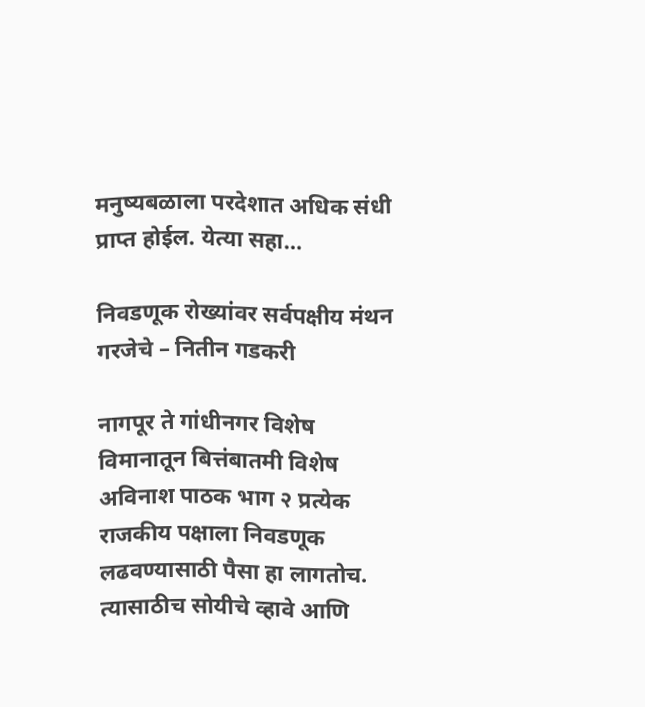मनुष्यबळाला परदेशात अधिक संधी प्राप्त होईल. येत्या सहा…

निवडणूक रोख्यांवर सर्वपक्षीय मंथन गरजेचे – नितीन गडकरी

नागपूर ते गांधीनगर विशेष विमानातून बित्तंबातमी विशेष अविनाश पाठक भाग २ प्रत्येक राजकीय पक्षाला निवडणूक लढवण्यासाठी पैसा हा लागतोच. त्यासाठीच सोयीचे व्हावे आणि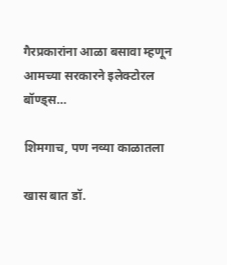गैरप्रकारांना आळा बसावा म्हणून आमच्या सरकारने इलेक्टोरल  बॉण्ड्स…

शिमगाच, पण नव्या काळातला

खास बात डॉ.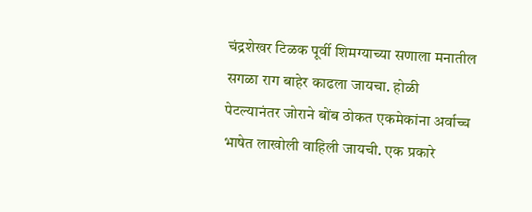चंद्रशेखर टिळक पूर्वी शिमग्याच्या सणाला मनातील सगळा राग बाहेर काढला जायचा. होळी पेटल्यानंतर जोराने बोंब ठोकत एकमेकांना अर्वाच्च भाषेत लाखोली वाहिली जायची. एक प्रकारे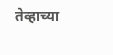तेव्हाच्या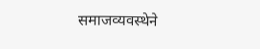समाजव्यवस्थेने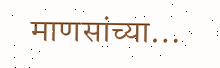माणसांच्या…